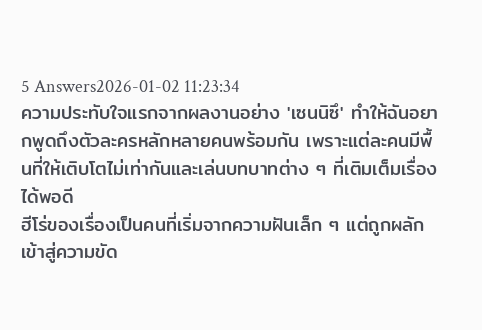5 Answers2026-01-02 11:23:34
ความประทับใจแรกจากผลงานอย่าง 'เซนนิซึ' ทำให้ฉันอยากพูดถึงตัวละครหลักหลายคนพร้อมกัน เพราะแต่ละคนมีพื้นที่ให้เติบโตไม่เท่ากันและเล่นบทบาทต่าง ๆ ที่เติมเต็มเรื่องได้พอดี
ฮีโร่ของเรื่องเป็นคนที่เริ่มจากความฝันเล็ก ๆ แต่ถูกผลักเข้าสู่ความขัด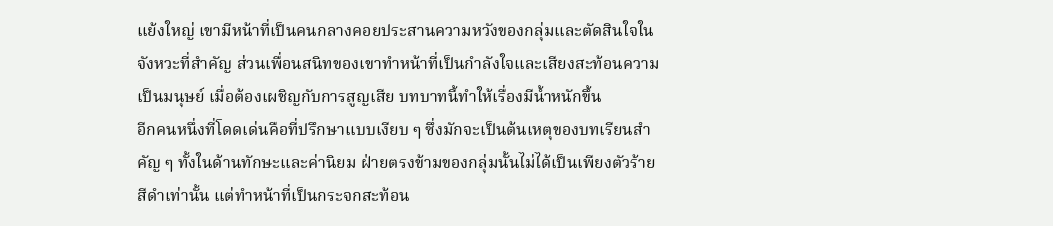แย้งใหญ่ เขามีหน้าที่เป็นคนกลางคอยประสานความหวังของกลุ่มและตัดสินใจในจังหวะที่สำคัญ ส่วนเพื่อนสนิทของเขาทำหน้าที่เป็นกำลังใจและเสียงสะท้อนความเป็นมนุษย์ เมื่อต้องเผชิญกับการสูญเสีย บทบาทนี้ทำให้เรื่องมีน้ำหนักขึ้น
อีกคนหนึ่งที่โดดเด่นคือที่ปรึกษาแบบเงียบ ๆ ซึ่งมักจะเป็นต้นเหตุของบทเรียนสำคัญ ๆ ทั้งในด้านทักษะและค่านิยม ฝ่ายตรงข้ามของกลุ่มนั้นไม่ได้เป็นเพียงตัวร้ายสีดำเท่านั้น แต่ทำหน้าที่เป็นกระจกสะท้อน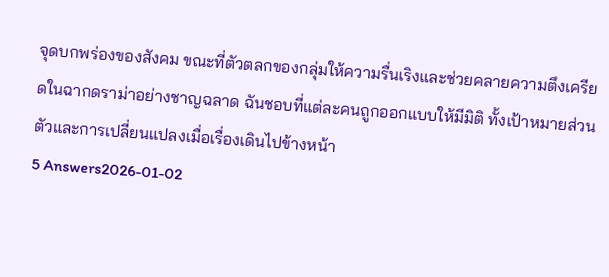จุดบกพร่องของสังคม ขณะที่ตัวตลกของกลุ่มให้ความรื่นเริงและช่วยคลายความตึงเครียดในฉากดราม่าอย่างชาญฉลาด ฉันชอบที่แต่ละคนถูกออกแบบให้มีมิติ ทั้งเป้าหมายส่วนตัวและการเปลี่ยนแปลงเมื่อเรื่องเดินไปข้างหน้า
5 Answers2026-01-02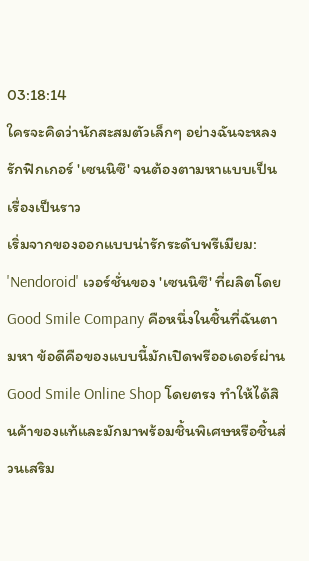03:18:14
ใครจะคิดว่านักสะสมตัวเล็กๆ อย่างฉันจะหลงรักฟิกเกอร์ 'เซนนิซึ' จนต้องตามหาแบบเป็นเรื่องเป็นราว
เริ่มจากของออกแบบน่ารักระดับพรีเมียม: 'Nendoroid' เวอร์ชั่นของ 'เซนนิซึ' ที่ผลิตโดย Good Smile Company คือหนึ่งในชิ้นที่ฉันตามหา ข้อดีคือของแบบนี้มักเปิดพรีออเดอร์ผ่าน Good Smile Online Shop โดยตรง ทำให้ได้สินค้าของแท้และมักมาพร้อมชิ้นพิเศษหรือชิ้นส่วนเสริม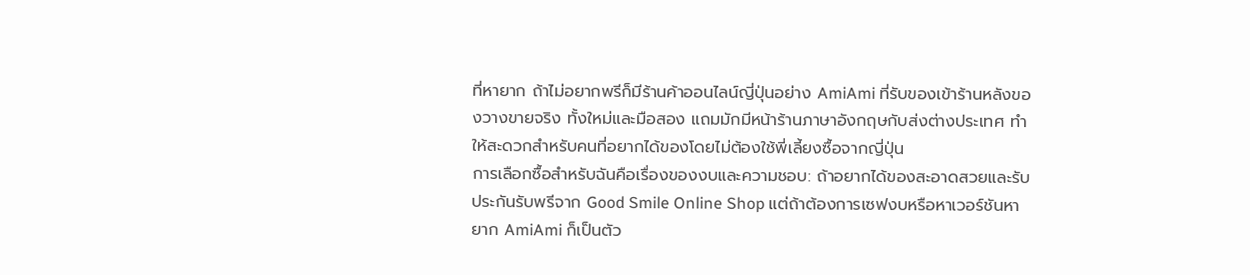ที่หายาก ถ้าไม่อยากพรีก็มีร้านค้าออนไลน์ญี่ปุ่นอย่าง AmiAmi ที่รับของเข้าร้านหลังของวางขายจริง ทั้งใหม่และมือสอง แถมมักมีหน้าร้านภาษาอังกฤษกับส่งต่างประเทศ ทำให้สะดวกสำหรับคนที่อยากได้ของโดยไม่ต้องใช้พี่เลี้ยงซื้อจากญี่ปุ่น
การเลือกซื้อสำหรับฉันคือเรื่องของงบและความชอบ: ถ้าอยากได้ของสะอาดสวยและรับประกันรับพรีจาก Good Smile Online Shop แต่ถ้าต้องการเซฟงบหรือหาเวอร์ชันหายาก AmiAmi ก็เป็นตัว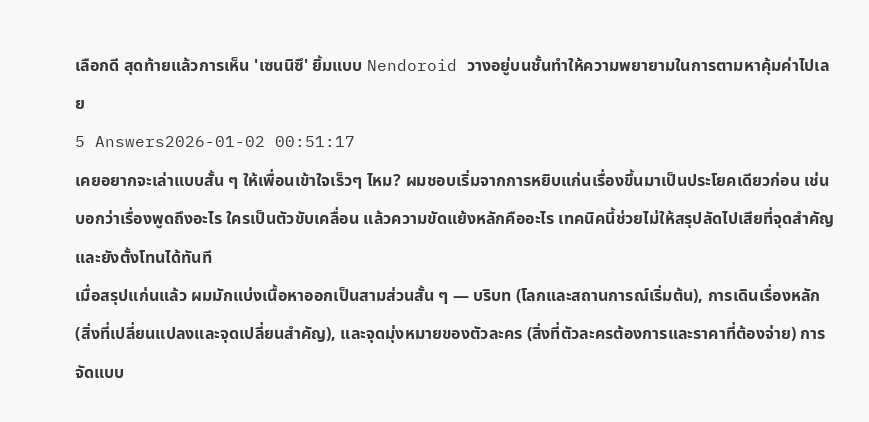เลือกดี สุดท้ายแล้วการเห็น 'เซนนิซึ' ยิ้มแบบ Nendoroid วางอยู่บนชั้นทำให้ความพยายามในการตามหาคุ้มค่าไปเลย
5 Answers2026-01-02 00:51:17
เคยอยากจะเล่าแบบสั้น ๆ ให้เพื่อนเข้าใจเร็วๆ ไหม? ผมชอบเริ่มจากการหยิบแก่นเรื่องขึ้นมาเป็นประโยคเดียวก่อน เช่น บอกว่าเรื่องพูดถึงอะไร ใครเป็นตัวขับเคลื่อน แล้วความขัดแย้งหลักคืออะไร เทคนิคนี้ช่วยไม่ให้สรุปลัดไปเสียที่จุดสำคัญและยังตั้งโทนได้ทันที
เมื่อสรุปแก่นแล้ว ผมมักแบ่งเนื้อหาออกเป็นสามส่วนสั้น ๆ — บริบท (โลกและสถานการณ์เริ่มต้น), การเดินเรื่องหลัก (สิ่งที่เปลี่ยนแปลงและจุดเปลี่ยนสำคัญ), และจุดมุ่งหมายของตัวละคร (สิ่งที่ตัวละครต้องการและราคาที่ต้องจ่าย) การจัดแบบ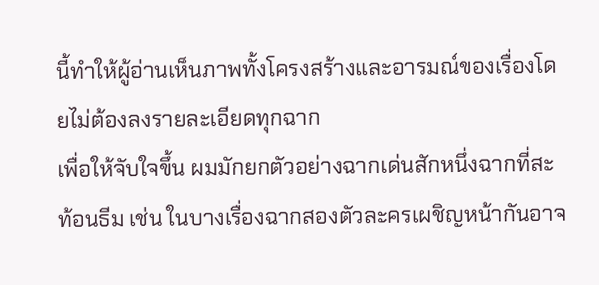นี้ทำให้ผู้อ่านเห็นภาพทั้งโครงสร้างและอารมณ์ของเรื่องโดยไม่ต้องลงรายละเอียดทุกฉาก
เพื่อให้จับใจขึ้น ผมมักยกตัวอย่างฉากเด่นสักหนึ่งฉากที่สะท้อนธีม เช่น ในบางเรื่องฉากสองตัวละครเผชิญหน้ากันอาจ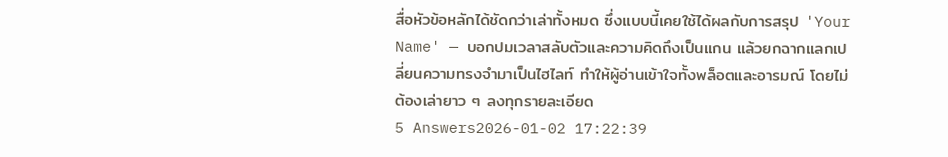สื่อหัวข้อหลักได้ชัดกว่าเล่าทั้งหมด ซึ่งแบบนี้เคยใช้ได้ผลกับการสรุป 'Your Name' — บอกปมเวลาสลับตัวและความคิดถึงเป็นแกน แล้วยกฉากแลกเปลี่ยนความทรงจำมาเป็นไฮไลท์ ทำให้ผู้อ่านเข้าใจทั้งพล็อตและอารมณ์ โดยไม่ต้องเล่ายาว ๆ ลงทุกรายละเอียด
5 Answers2026-01-02 17:22:39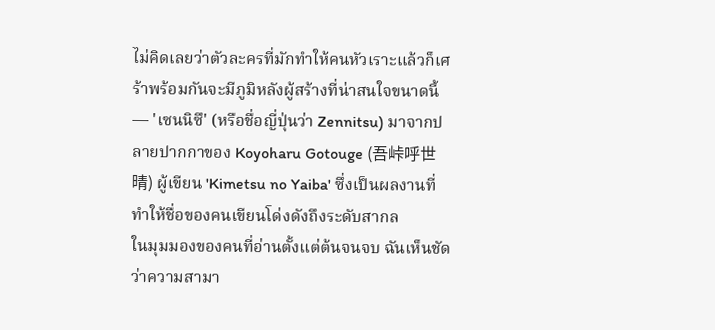ไม่คิดเลยว่าตัวละครที่มักทำให้คนหัวเราะแล้วก็เศร้าพร้อมกันจะมีภูมิหลังผู้สร้างที่น่าสนใจขนาดนี้ — 'เซนนิซึ' (หรือชื่อญี่ปุ่นว่า Zennitsu) มาจากปลายปากกาของ Koyoharu Gotouge (吾峠呼世晴) ผู้เขียน 'Kimetsu no Yaiba' ซึ่งเป็นผลงานที่ทำให้ชื่อของคนเขียนโด่งดังถึงระดับสากล
ในมุมมองของคนที่อ่านตั้งแต่ต้นจนจบ ฉันเห็นชัดว่าความสามา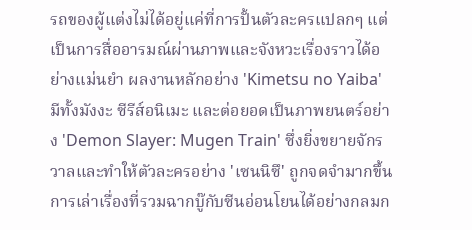รถของผู้แต่งไม่ได้อยู่แค่ที่การปั้นตัวละครแปลกๆ แต่เป็นการสื่ออารมณ์ผ่านภาพและจังหวะเรื่องราวได้อย่างแม่นยำ ผลงานหลักอย่าง 'Kimetsu no Yaiba' มีทั้งมังงะ ซีรีส์อนิเมะ และต่อยอดเป็นภาพยนตร์อย่าง 'Demon Slayer: Mugen Train' ซึ่งยิ่งขยายจักรวาลและทำให้ตัวละครอย่าง 'เซนนิซึ' ถูกจดจำมากขึ้น การเล่าเรื่องที่รวมฉากบู๊กับซีนอ่อนโยนได้อย่างกลมก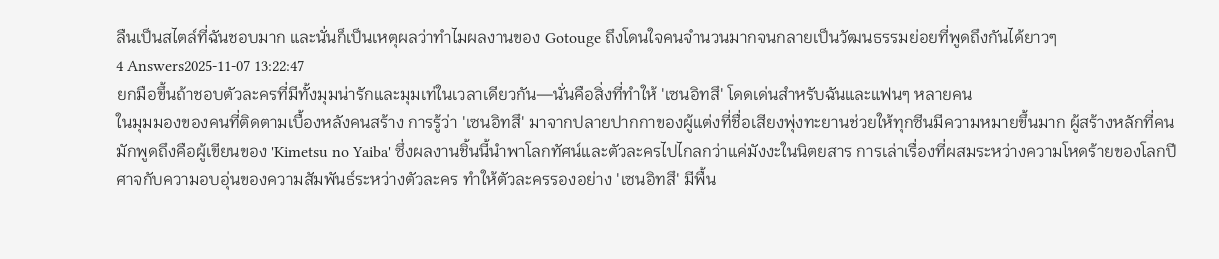ลืนเป็นสไตล์ที่ฉันชอบมาก และนั่นก็เป็นเหตุผลว่าทำไมผลงานของ Gotouge ถึงโดนใจคนจำนวนมากจนกลายเป็นวัฒนธรรมย่อยที่พูดถึงกันได้ยาวๆ
4 Answers2025-11-07 13:22:47
ยกมือขึ้นถ้าชอบตัวละครที่มีทั้งมุมน่ารักและมุมเท่ในเวลาเดียวกัน—นั่นคือสิ่งที่ทำให้ 'เซนอิทสึ' โดดเด่นสำหรับฉันและแฟนๆ หลายคน
ในมุมมองของคนที่ติดตามเบื้องหลังคนสร้าง การรู้ว่า 'เซนอิทสึ' มาจากปลายปากกาของผู้แต่งที่ชื่อเสียงพุ่งทะยานช่วยให้ทุกซีนมีความหมายขึ้นมาก ผู้สร้างหลักที่คนมักพูดถึงคือผู้เขียนของ 'Kimetsu no Yaiba' ซึ่งผลงานชิ้นนี้นำพาโลกทัศน์และตัวละครไปไกลกว่าแค่มังงะในนิตยสาร การเล่าเรื่องที่ผสมระหว่างความโหดร้ายของโลกปีศาจกับความอบอุ่นของความสัมพันธ์ระหว่างตัวละคร ทำให้ตัวละครรองอย่าง 'เซนอิทสึ' มีพื้น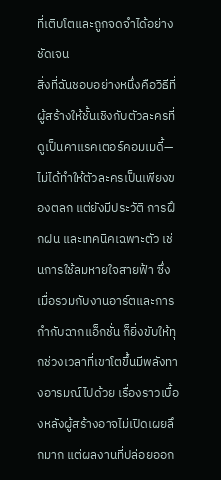ที่เติบโตและถูกจดจำได้อย่างชัดเจน
สิ่งที่ฉันชอบอย่างหนึ่งคือวิธีที่ผู้สร้างให้ชั้นเชิงกับตัวละครที่ดูเป็นคาแรคเตอร์คอมเมดี้—ไม่ได้ทำให้ตัวละครเป็นเพียงของตลก แต่ยังมีประวัติ การฝึกฝน และเทคนิคเฉพาะตัว เช่นการใช้ลมหายใจสายฟ้า ซึ่งเมื่อรวมกับงานอาร์ตและการกำกับฉากแอ็กชั่น ก็ยิ่งขับให้ทุกช่วงเวลาที่เขาโตขึ้นมีพลังทางอารมณ์ไปด้วย เรื่องราวเบื้องหลังผู้สร้างอาจไม่เปิดเผยลึกมาก แต่ผลงานที่ปล่อยออก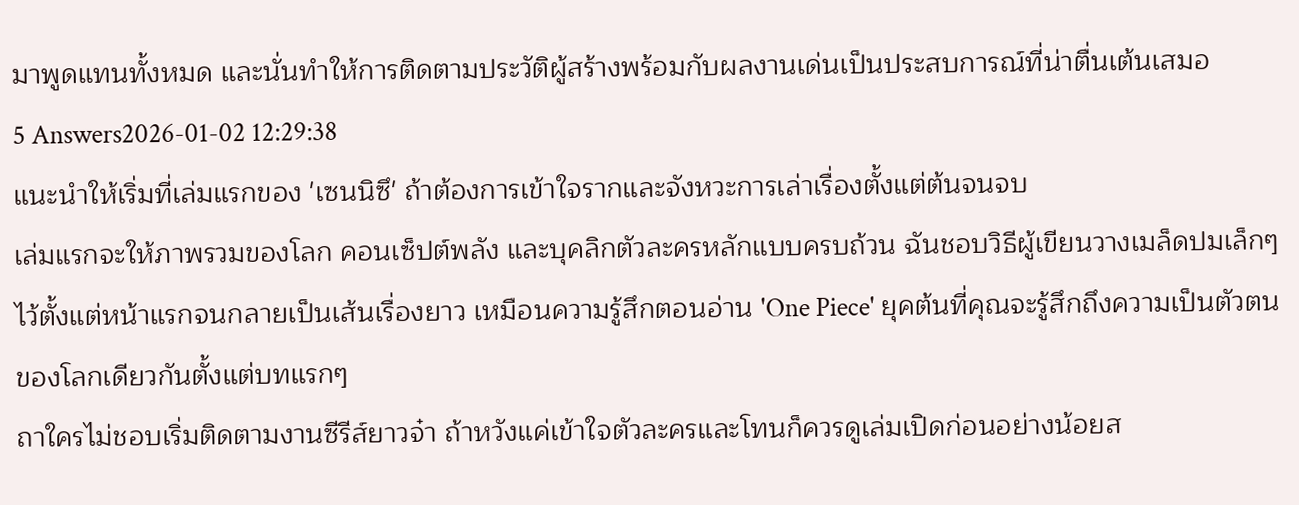มาพูดแทนทั้งหมด และนั่นทำให้การติดตามประวัติผู้สร้างพร้อมกับผลงานเด่นเป็นประสบการณ์ที่น่าตื่นเต้นเสมอ
5 Answers2026-01-02 12:29:38
แนะนำให้เริ่มที่เล่มแรกของ 'เซนนิซึ' ถ้าต้องการเข้าใจรากและจังหวะการเล่าเรื่องตั้งแต่ต้นจนจบ
เล่มแรกจะให้ภาพรวมของโลก คอนเซ็ปต์พลัง และบุคลิกตัวละครหลักแบบครบถ้วน ฉันชอบวิธีผู้เขียนวางเมล็ดปมเล็กๆ ไว้ตั้งแต่หน้าแรกจนกลายเป็นเส้นเรื่องยาว เหมือนความรู้สึกตอนอ่าน 'One Piece' ยุคต้นที่คุณจะรู้สึกถึงความเป็นตัวตนของโลกเดียวกันตั้งแต่บทแรกๆ
ถาใครไม่ชอบเริ่มติดตามงานซีรีส์ยาวจ๋า ถ้าหวังแค่เข้าใจตัวละครและโทนก็ควรดูเล่มเปิดก่อนอย่างน้อยส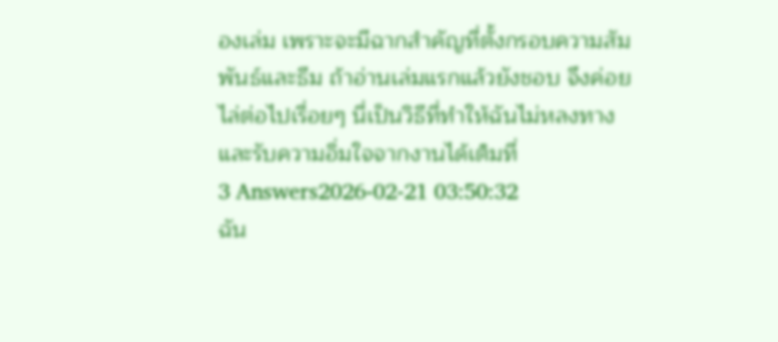องเล่ม เพราะจะมีฉากสำคัญที่ตั้งกรอบความสัมพันธ์และธีม ถ้าอ่านเล่มแรกแล้วยังชอบ จึงค่อยไล่ต่อไปเรื่อยๆ นี่เป็นวิธีที่ทำให้ฉันไม่หลงทางและรับความอิ่มใจจากงานได้เต็มที่
3 Answers2026-02-21 03:50:32
ฉัน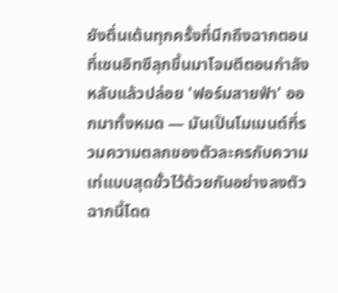ยังตื่นเต้นทุกครั้งที่นึกถึงฉากตอนที่เซนอิทซึลุกขึ้นมาโจมตีตอนกำลังหลับแล้วปล่อย 'ฟอร์มสายฟ้า' ออกมาทั้งหมด — มันเป็นโมเมนต์ที่รวมความตลกของตัวละครกับความเท่แบบสุดขั้วไว้ด้วยกันอย่างลงตัว
ฉากนี้โดด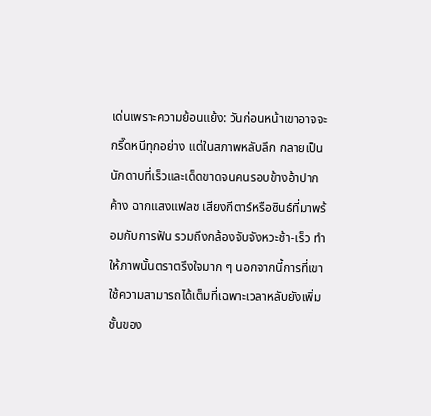เด่นเพราะความย้อนแย้ง: วันก่อนหน้าเขาอาจจะกรี๊ดหนีทุกอย่าง แต่ในสภาพหลับลึก กลายเป็นนักดาบที่เร็วและเด็ดขาดจนคนรอบข้างอ้าปากค้าง ฉากแสงแฟลช เสียงกีตาร์หรือซินธ์ที่มาพร้อมกับการฟัน รวมถึงกล้องจับจังหวะช้า-เร็ว ทำให้ภาพนั้นตราตรึงใจมาก ๆ นอกจากนี้การที่เขาใช้ความสามารถได้เต็มที่เฉพาะเวลาหลับยังเพิ่มชั้นของ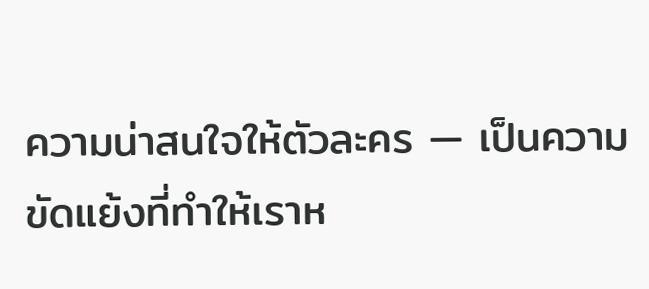ความน่าสนใจให้ตัวละคร — เป็นความขัดแย้งที่ทำให้เราห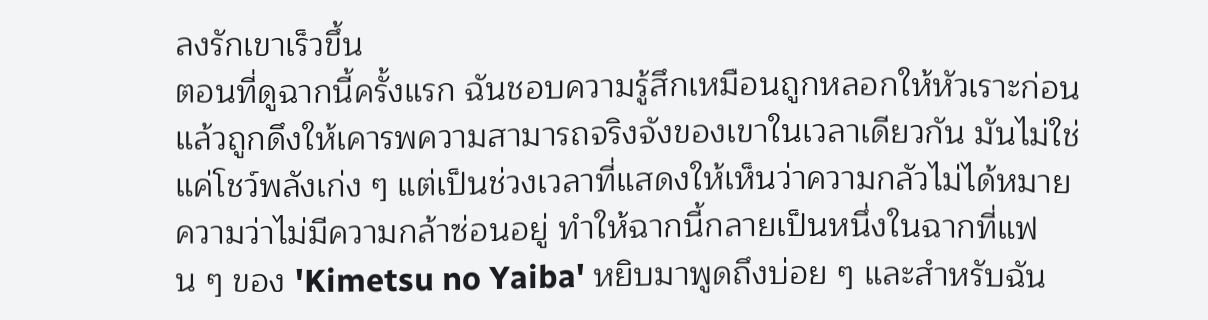ลงรักเขาเร็วขึ้น
ตอนที่ดูฉากนี้ครั้งแรก ฉันชอบความรู้สึกเหมือนถูกหลอกให้หัวเราะก่อนแล้วถูกดึงให้เคารพความสามารถจริงจังของเขาในเวลาเดียวกัน มันไม่ใช่แค่โชว์พลังเก่ง ๆ แต่เป็นช่วงเวลาที่แสดงให้เห็นว่าความกลัวไม่ได้หมายความว่าไม่มีความกล้าซ่อนอยู่ ทำให้ฉากนี้กลายเป็นหนึ่งในฉากที่แฟน ๆ ของ 'Kimetsu no Yaiba' หยิบมาพูดถึงบ่อย ๆ และสำหรับฉัน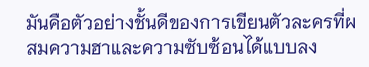มันคือตัวอย่างชั้นดีของการเขียนตัวละครที่ผสมความฮาและความซับซ้อนได้แบบลง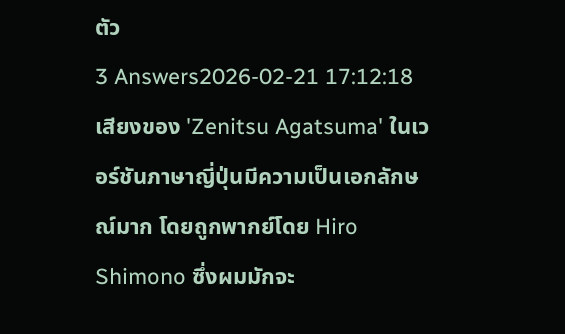ตัว
3 Answers2026-02-21 17:12:18
เสียงของ 'Zenitsu Agatsuma' ในเวอร์ชันภาษาญี่ปุ่นมีความเป็นเอกลักษณ์มาก โดยถูกพากย์โดย Hiro Shimono ซึ่งผมมักจะ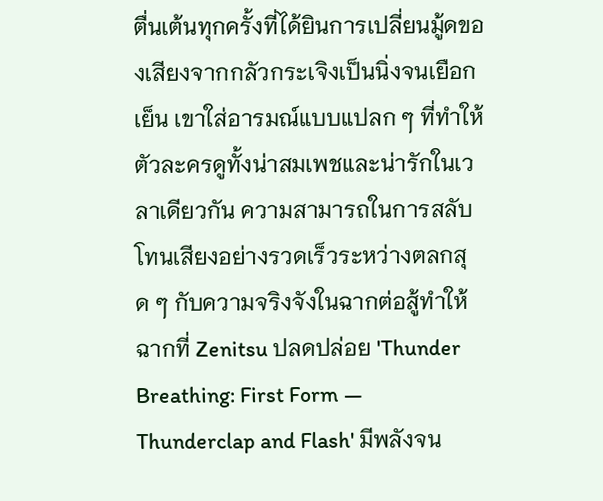ตื่นเต้นทุกครั้งที่ได้ยินการเปลี่ยนมู้ดของเสียงจากกลัวกระเจิงเป็นนิ่งจนเยือกเย็น เขาใส่อารมณ์แบบแปลก ๆ ที่ทำให้ตัวละครดูทั้งน่าสมเพชและน่ารักในเวลาเดียวกัน ความสามารถในการสลับโทนเสียงอย่างรวดเร็วระหว่างตลกสุด ๆ กับความจริงจังในฉากต่อสู้ทำให้ฉากที่ Zenitsu ปลดปล่อย 'Thunder Breathing: First Form — Thunderclap and Flash' มีพลังจน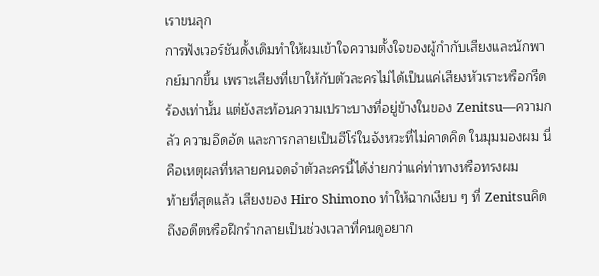เราขนลุก
การฟังเวอร์ชันดั้งเดิมทำให้ผมเข้าใจความตั้งใจของผู้กำกับเสียงและนักพากย์มากขึ้น เพราะเสียงที่เขาให้กับตัวละครไม่ได้เป็นแค่เสียงหัวเราะหรือกรีดร้องเท่านั้น แต่ยังสะท้อนความเปราะบางที่อยู่ข้างในของ Zenitsu—ความกลัว ความอึดอัด และการกลายเป็นฮีโร่ในจังหวะที่ไม่คาดคิด ในมุมมองผม นี่คือเหตุผลที่หลายคนจดจำตัวละครนี้ได้ง่ายกว่าแค่ท่าทางหรือทรงผม
ท้ายที่สุดแล้ว เสียงของ Hiro Shimono ทำให้ฉากเงียบ ๆ ที่ Zenitsuคิดถึงอดีตหรือฝึกรำกลายเป็นช่วงเวลาที่คนดูอยาก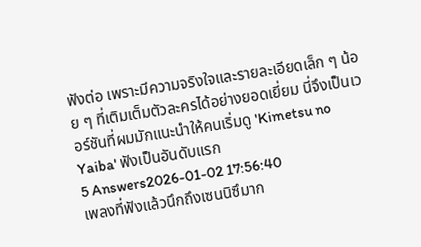ฟังต่อ เพราะมีความจริงใจและรายละเอียดเล็ก ๆ น้อย ๆ ที่เติมเต็มตัวละครได้อย่างยอดเยี่ยม นี่จึงเป็นเวอร์ชันที่ผมมักแนะนำให้คนเริ่มดู 'Kimetsu no Yaiba' ฟังเป็นอันดับแรก
5 Answers2026-01-02 17:56:40
เพลงที่ฟังแล้วนึกถึงเซนนิซึมาก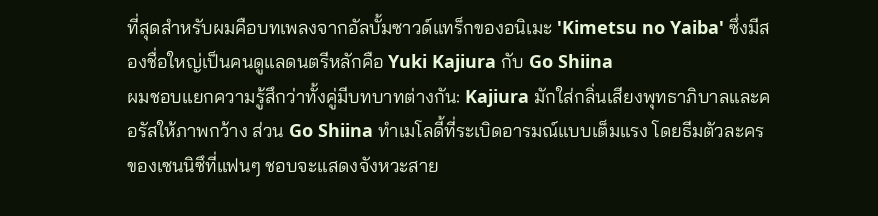ที่สุดสำหรับผมคือบทเพลงจากอัลบั้มซาวด์แทร็กของอนิเมะ 'Kimetsu no Yaiba' ซึ่งมีสองชื่อใหญ่เป็นคนดูแลดนตรีหลักคือ Yuki Kajiura กับ Go Shiina
ผมชอบแยกความรู้สึกว่าทั้งคู่มีบทบาทต่างกัน: Kajiura มักใส่กลิ่นเสียงพุทธาภิบาลและคอรัสให้ภาพกว้าง ส่วน Go Shiina ทำเมโลดี้ที่ระเบิดอารมณ์แบบเต็มแรง โดยธีมตัวละครของเซนนิซึที่แฟนๆ ชอบจะแสดงจังหวะสาย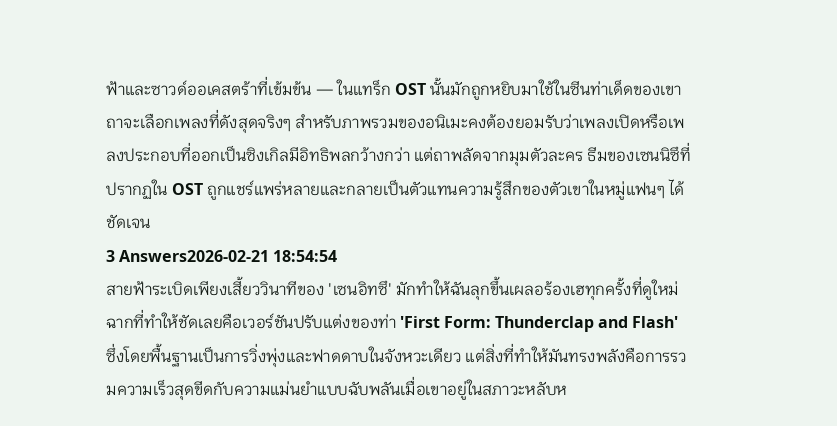ฟ้าและซาวด์ออเคสตร้าที่เข้มข้น — ในแทร็ก OST นั้นมักถูกหยิบมาใช้ในซีนท่าเด็ดของเขา
ถาจะเลือกเพลงที่ดังสุดจริงๆ สำหรับภาพรวมของอนิเมะคงต้องยอมรับว่าเพลงเปิดหรือเพลงประกอบที่ออกเป็นซิงเกิลมีอิทธิพลกว้างกว่า แต่ถาพลัดจากมุมตัวละคร ธีมของเซนนิซึที่ปรากฏใน OST ถูกแชร์แพร่หลายและกลายเป็นตัวแทนความรู้สึกของตัวเขาในหมู่แฟนๆ ได้ชัดเจน
3 Answers2026-02-21 18:54:54
สายฟ้าระเบิดเพียงเสี้ยววินาทีของ 'เซนอิทซึ' มักทำให้ฉันลุกขึ้นเผลอร้องเฮทุกครั้งที่ดูใหม่
ฉากที่ทำให้ชัดเลยคือเวอร์ชันปรับแต่งของท่า 'First Form: Thunderclap and Flash' ซึ่งโดยพื้นฐานเป็นการวิ่งพุ่งและฟาดดาบในจังหวะเดียว แต่สิ่งที่ทำให้มันทรงพลังคือการรวมความเร็วสุดขีดกับความแม่นยำแบบฉับพลันเมื่อเขาอยู่ในสภาวะหลับห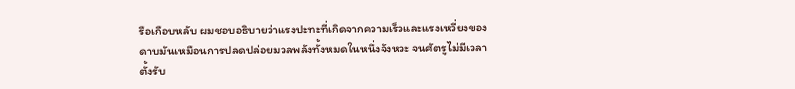รือเกือบหลับ ผมชอบอธิบายว่าแรงปะทะที่เกิดจากความเร็วและแรงเหวี่ยงของดาบมันเหมือนการปลดปล่อยมวลพลังทั้งหมดในหนึ่งจังหวะ จนศัตรูไม่มีเวลาตั้งรับ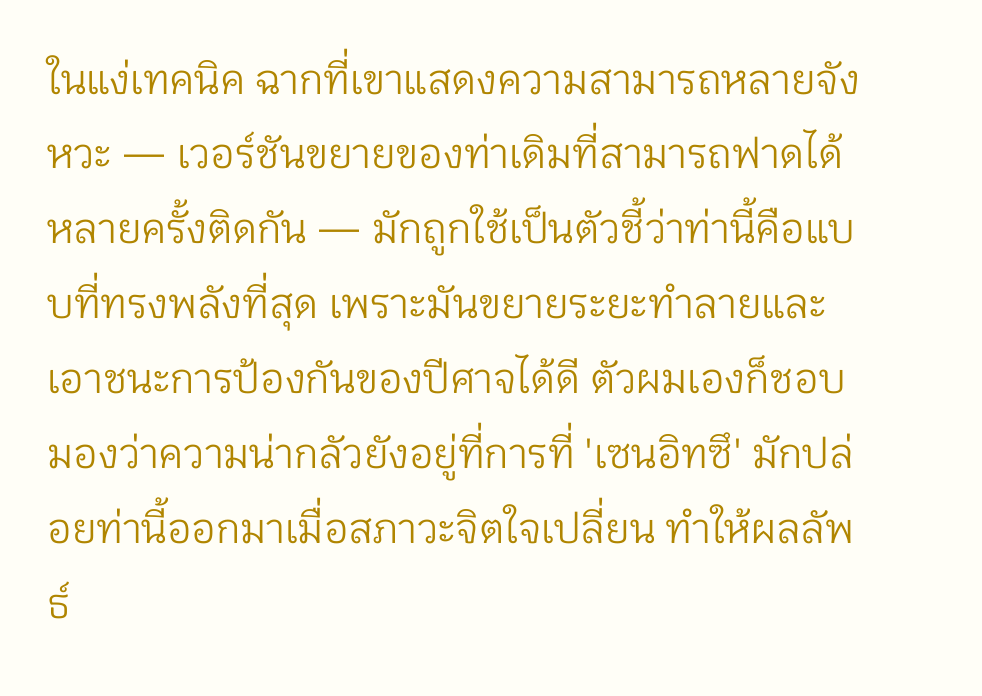ในแง่เทคนิค ฉากที่เขาแสดงความสามารถหลายจังหวะ — เวอร์ชันขยายของท่าเดิมที่สามารถฟาดได้หลายครั้งติดกัน — มักถูกใช้เป็นตัวชี้ว่าท่านี้คือแบบที่ทรงพลังที่สุด เพราะมันขยายระยะทำลายและเอาชนะการป้องกันของปีศาจได้ดี ตัวผมเองก็ชอบมองว่าความน่ากลัวยังอยู่ที่การที่ 'เซนอิทซึ' มักปล่อยท่านี้ออกมาเมื่อสภาวะจิตใจเปลี่ยน ทำให้ผลลัพธ์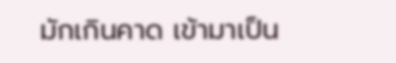มักเกินคาด เข้ามาเป็น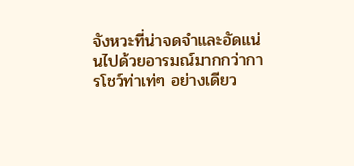จังหวะที่น่าจดจำและอัดแน่นไปด้วยอารมณ์มากกว่าการโชว์ท่าเท่ๆ อย่างเดียว